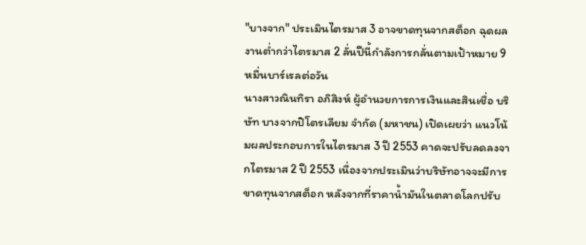"บางจาก" ประเมินไตรมาส 3 อาจขาดทุนจากสต็อก ฉุดผลงานต่ำกว่าไตรมาส 2 ลั่นปีนี้กำลังการกลั่นตามเป้าหมาย 9 หมื่นบาร์เรลต่อวัน
นางสาวณินทิรา อภิสิงห์ ผู้อำนวยการการเงินและสินเชื่อ บริษัท บางจากปิโตรเลียม จำกัด (มหาชน) เปิดเผยว่า แนวโน้มผลประกอบการในไตรมาส 3 ปี 2553 คาดจะปรับลดลงจากไตรมาส 2 ปี 2553 เนื่องจากประเมินว่าบริษัทอาจจะมีการขาดทุนจากสต็อก หลังจากที่ราคาน้ำมันในตลาดโลกปรับ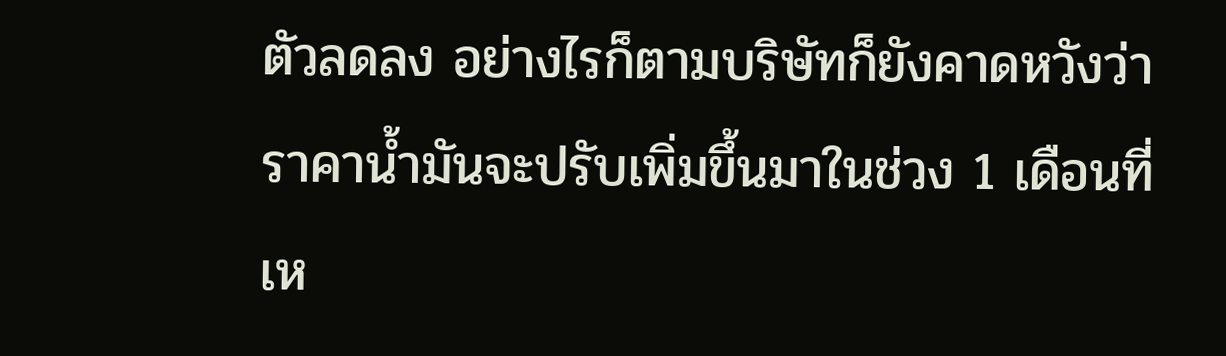ตัวลดลง อย่างไรก็ตามบริษัทก็ยังคาดหวังว่าราคาน้ำมันจะปรับเพิ่มขึ้นมาในช่วง 1 เดือนที่เห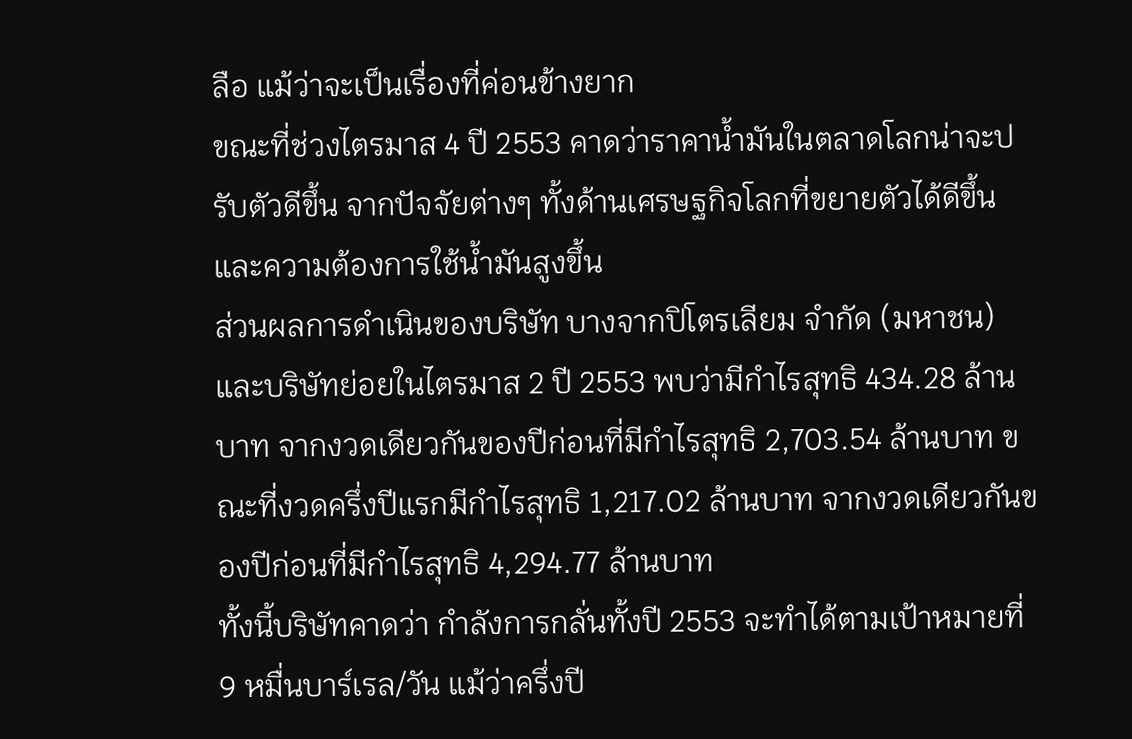ลือ แม้ว่าจะเป็นเรื่องที่ค่อนข้างยาก
ขณะที่ช่วงไตรมาส 4 ปี 2553 คาดว่าราคาน้ำมันในตลาดโลกน่าจะปรับตัวดีขึ้น จากปัจจัยต่างๆ ทั้งด้านเศรษฐกิจโลกที่ขยายตัวได้ดีขึ้น และความต้องการใช้น้ำมันสูงขึ้น
ส่วนผลการดำเนินของบริษัท บางจากปิโตรเลียม จำกัด (มหาชน) และบริษัทย่อยในไตรมาส 2 ปี 2553 พบว่ามีกำไรสุทธิ 434.28 ล้านบาท จากงวดเดียวกันของปีก่อนที่มีกำไรสุทธิ 2,703.54 ล้านบาท ขณะที่งวดครึ่งปีแรกมีกำไรสุทธิ 1,217.02 ล้านบาท จากงวดเดียวกันของปีก่อนที่มีกำไรสุทธิ 4,294.77 ล้านบาท
ทั้งนี้บริษัทคาดว่า กำลังการกลั่นทั้งปี 2553 จะทำได้ตามเป้าหมายที่ 9 หมื่นบาร์เรล/วัน แม้ว่าครึ่งปี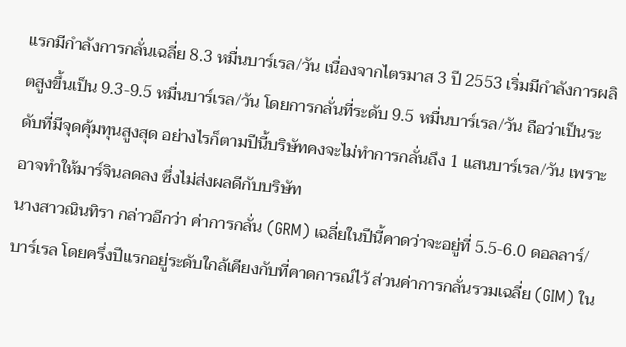แรกมีกำลังการกลั่นเฉลี่ย 8.3 หมื่นบาร์เรล/วัน เนื่องจากไตรมาส 3 ปี 2553 เริ่มมีกำลังการผลิตสูงขึ้นเป็น 9.3-9.5 หมื่นบาร์เรล/วัน โดยการกลั่นที่ระดับ 9.5 หมื่นบาร์เรล/วัน ถือว่าเป็นระดับที่มีจุดคุ้มทุนสูงสุด อย่างไรก็ตามปีนี้บริษัทคงจะไม่ทำการกลั่นถึง 1 แสนบาร์เรล/วัน เพราะอาจทำให้มาร์จินลดลง ซึ่งไม่ส่งผลดีกับบริษัท
นางสาวณินทิรา กล่าวอีกว่า ค่าการกลั่น (GRM) เฉลี่ยในปีนี้คาดว่าจะอยู่ที่ 5.5-6.0 ดอลลาร์/บาร์เรล โดยครึ่งปีแรกอยู่ระดับใกล้เคียงกับที่คาดการณ์ไว้ ส่วนค่าการกลั่นรวมเฉลี่ย (GIM) ใน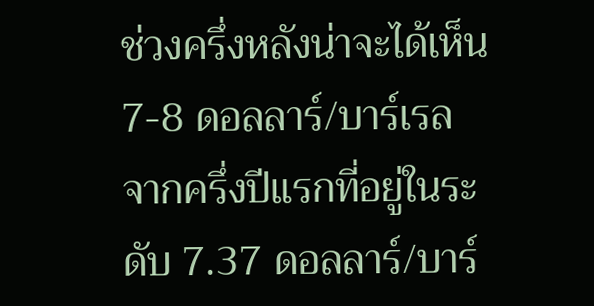ช่วงครึ่งหลังน่าจะได้เห็น 7-8 ดอลลาร์/บาร์เรล จากครึ่งปีแรกที่อยู่ในระดับ 7.37 ดอลลาร์/บาร์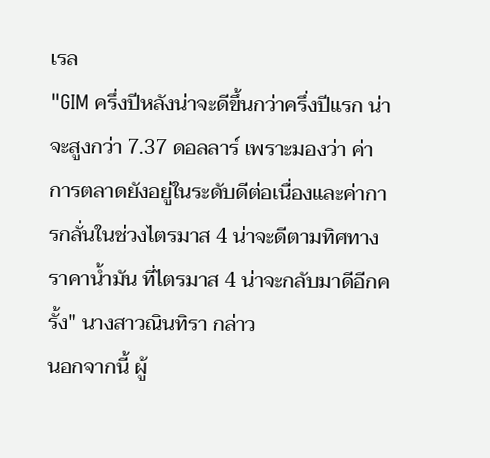เรล
"GIM ครึ่งปีหลังน่าจะดีขึ้นกว่าครึ่งปีแรก น่าจะสูงกว่า 7.37 ดอลลาร์ เพราะมองว่า ค่าการตลาดยังอยู่ในระดับดีต่อเนื่องและค่าการกลั่นในช่วงไตรมาส 4 น่าจะดีตามทิศทางราคาน้ำมัน ที่ไตรมาส 4 น่าจะกลับมาดีอีกครั้ง" นางสาวณินทิรา กล่าว
นอกจากนี้ ผู้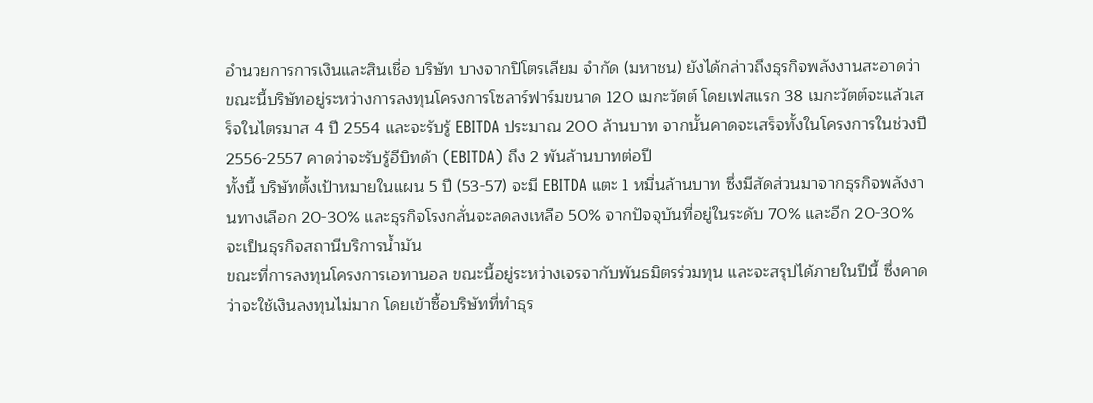อำนวยการการเงินและสินเชื่อ บริษัท บางจากปิโตรเลียม จำกัด (มหาชน) ยังได้กล่าวถึงธุรกิจพลังงานสะอาดว่า ขณะนี้บริษัทอยู่ระหว่างการลงทุนโครงการโซลาร์ฟาร์มขนาด 120 เมกะวัตต์ โดยเฟสแรก 38 เมกะวัตต์จะแล้วเสร็จในไตรมาส 4 ปี 2554 และจะรับรู้ EBITDA ประมาณ 200 ล้านบาท จากนั้นคาดจะเสร็จทั้งในโครงการในช่วงปี 2556-2557 คาดว่าจะรับรู้อีบิทด้า (EBITDA) ถึง 2 พันล้านบาทต่อปี
ทั้งนี้ บริษัทตั้งเป้าหมายในแผน 5 ปี (53-57) จะมี EBITDA แตะ 1 หมื่นล้านบาท ซึ่งมีสัดส่วนมาจากธุรกิจพลังงานทางเลือก 20-30% และธุรกิจโรงกลั่นจะลดลงเหลือ 50% จากปัจจุบันที่อยู่ในระดับ 70% และอีก 20-30% จะเป็นธุรกิจสถานีบริการน้ำมัน
ขณะที่การลงทุนโครงการเอทานอล ขณะนี้อยู่ระหว่างเจรจากับพันธมิตรร่วมทุน และจะสรุปได้ภายในปีนี้ ซึ่งคาดว่าจะใช้เงินลงทุนไม่มาก โดยเข้าซื้อบริษัทที่ทำธุร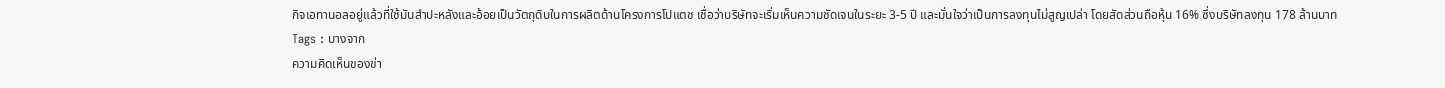กิจเอทานอลอยู่แล้วที่ใช้มันสำปะหลังและอ้อยเป็นวัตถุดิบในการผลิตด้านโครงการโปแตช เชื่อว่าบริษัทจะเริ่มเห็นความชัดเจนในระยะ 3-5 ปี และมั่นใจว่าเป็นการลงทุนไม่สูญเปล่า โดยสัดส่วนถือหุ้น 16% ซึ่งบริษัทลงทุน 178 ล้านบาท
Tags : บางจาก
ความคิดเห็นของข่า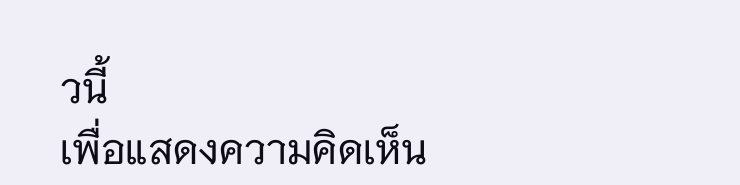วนี้
เพื่อแสดงความคิดเห็น